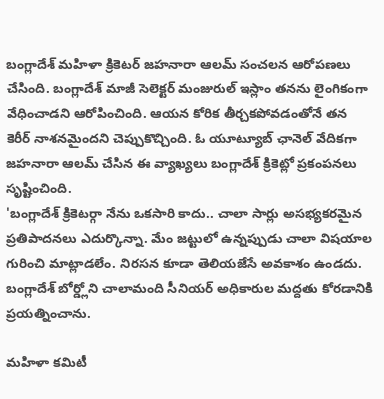బంగ్లాదేశ్ మహిళా క్రికెటర్ జహనారా ఆలమ్ సంచలన ఆరోపణలు చేసింది. బంగ్లాదేశ్ మాజీ సెలెక్టర్ మంజురుల్ ఇస్లాం తనను లైంగికంగా వేధించాడని ఆరోపించింది. ఆయన కోరిక తీర్చకపోవడంతోనే తన కెరీర్ నాశనమైందని చెప్పుకొచ్చింది. ఓ యూట్యూబ్ ఛానెల్ వేదికగా జహనారా ఆలమ్ చేసిన ఈ వ్యాఖ్యలు బంగ్లాదేశ్ క్రికెట్లో ప్రకంపనలు సృష్టించింది.
'బంగ్లాదేశ్ క్రికెటర్గా నేను ఒకసారి కాదు.. చాలా సార్లు అసభ్యకరమైన ప్రతిపాదనలు ఎదుర్కొన్నా. మేం జట్టులో ఉన్నప్పుడు చాలా విషయాల గురించి మాట్లాడలేం. నిరసన కూడా తెలియజేసే అవకాశం ఉండదు. బంగ్లాదేశ్ బోర్డ్లోని చాలామంది సీనియర్ అధికారుల మద్దతు కోరడానికి ప్రయత్నించాను.

మహిళా కమిటీ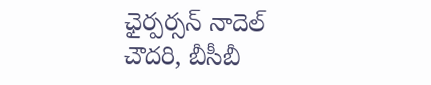ఛైర్పర్సన్ నాదెల్ చౌదరి, బీసీబీ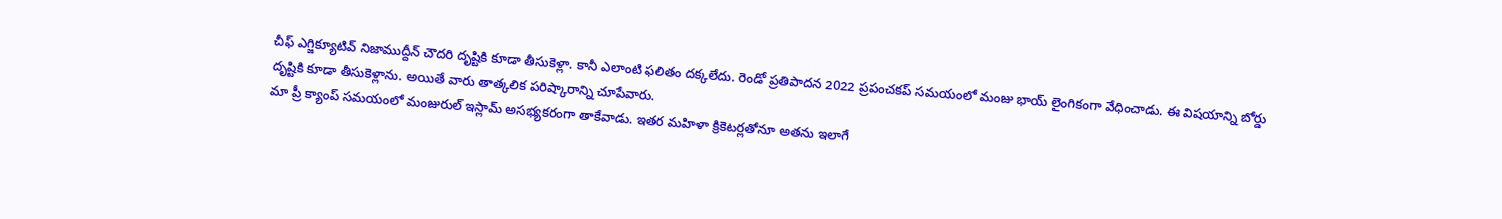చీఫ్ ఎగ్జిక్యూటివ్ నిజాముద్దీన్ చౌదరి దృష్టికి కూడా తీసుకెళ్లా. కానీ ఎలాంటి ఫలితం దక్కలేదు. రెండో ప్రతిపాదన 2022 ప్రపంచకప్ సమయంలో మంజు భాయ్ లైంగికంగా వేధించాడు. ఈ విషయాన్ని బోర్డు దృష్టికి కూడా తీసుకెళ్లాను. అయితే వారు తాత్కలిక పరిష్కారాన్ని చూపేవారు.
మా ప్రీ క్యాంప్ సమయంలో మంజురుల్ ఇస్లామ్ అసభ్యకరంగా తాకేవాడు. ఇతర మహిళా క్రికెటర్లతోనూ అతను ఇలాగే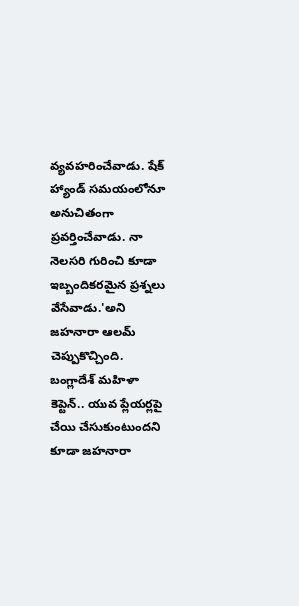వ్యవహరించేవాడు. షేక్ హ్యాండ్ సమయంలోనూ అనుచితంగా ప్రవర్తించేవాడు. నా నెలసరి గురించి కూడా ఇబ్బందికరమైన ప్రశ్నలు వేసేవాడు.'అని జహనారా ఆలమ్ చెప్పుకొచ్చింది. బంగ్లాదేశ్ మహిళా కెప్టెన్.. యువ ప్లేయర్లపై చేయి చేసుకుంటుందని కూడా జహనారా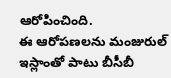ఆరోపించింది.
ఈ ఆరోపణలను మంజురుల్ ఇస్లాంతో పాటు బీసీబీ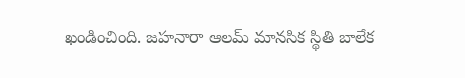ఖండించింది. జహనారా ఆలమ్ మానసిక స్థితి బాలేక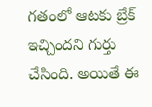గతంలో ఆటకు బ్రేక్ ఇచ్చిందని గుర్తు చేసింది. అయితే ఈ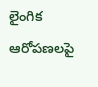లైంగిక ఆరోపణలపై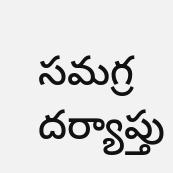సమగ్ర దర్యాప్తు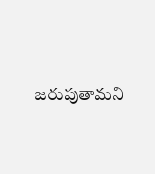జరుపుతామని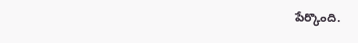పేర్కొంది.